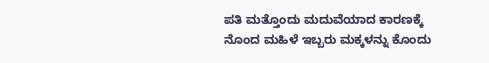ಪತಿ ಮತ್ತೊಂದು ಮದುವೆಯಾದ ಕಾರಣಕ್ಕೆ ನೊಂದ ಮಹಿಳೆ ಇಬ್ಬರು ಮಕ್ಕಳನ್ನು ಕೊಂದು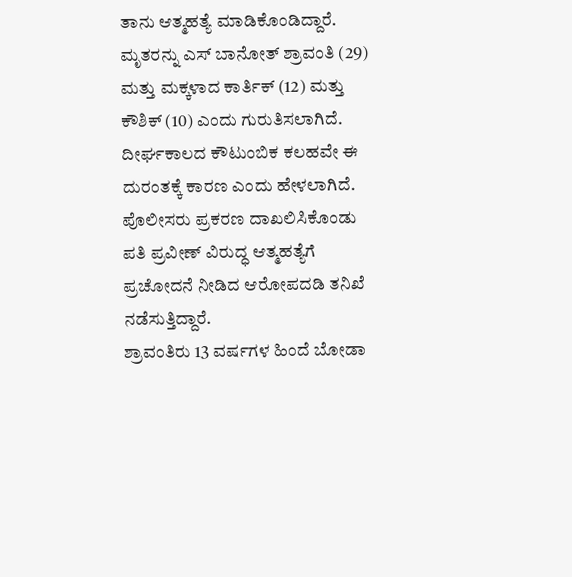ತಾನು ಆತ್ಮಹತ್ಯೆ ಮಾಡಿಕೊಂಡಿದ್ದಾರೆ. ಮೃತರನ್ನು ಎಸ್ ಬಾನೋತ್ ಶ್ರಾವಂತಿ (29) ಮತ್ತು ಮಕ್ಕಳಾದ ಕಾರ್ತಿಕ್ (12) ಮತ್ತು ಕೌಶಿಕ್ (10) ಎಂದು ಗುರುತಿಸಲಾಗಿದೆ.
ದೀರ್ಘಕಾಲದ ಕೌಟುಂಬಿಕ ಕಲಹವೇ ಈ ದುರಂತಕ್ಕೆ ಕಾರಣ ಎಂದು ಹೇಳಲಾಗಿದೆ. ಪೊಲೀಸರು ಪ್ರಕರಣ ದಾಖಲಿಸಿಕೊಂಡು ಪತಿ ಪ್ರವೀಣ್ ವಿರುದ್ಧ ಆತ್ಮಹತ್ಯೆಗೆ ಪ್ರಚೋದನೆ ನೀಡಿದ ಆರೋಪದಡಿ ತನಿಖೆ ನಡೆಸುತ್ತಿದ್ದಾರೆ.
ಶ್ರಾವಂತಿರು 13 ವರ್ಷಗಳ ಹಿಂದೆ ಬೋಡಾ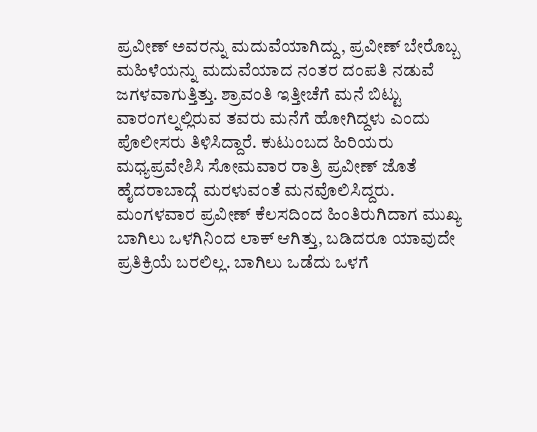ಪ್ರವೀಣ್ ಅವರನ್ನು ಮದುವೆಯಾಗಿದ್ದು, ಪ್ರವೀಣ್ ಬೇರೊಬ್ಬ ಮಹಿಳೆಯನ್ನು ಮದುವೆಯಾದ ನಂತರ ದಂಪತಿ ನಡುವೆ ಜಗಳವಾಗುತ್ತಿತ್ತು. ಶ್ರಾವಂತಿ ಇತ್ತೀಚೆಗೆ ಮನೆ ಬಿಟ್ಟು ವಾರಂಗಲ್ನಲ್ಲಿರುವ ತವರು ಮನೆಗೆ ಹೋಗಿದ್ದಳು ಎಂದು ಪೊಲೀಸರು ತಿಳಿಸಿದ್ದಾರೆ. ಕುಟುಂಬದ ಹಿರಿಯರು ಮಧ್ಯಪ್ರವೇಶಿಸಿ ಸೋಮವಾರ ರಾತ್ರಿ ಪ್ರವೀಣ್ ಜೊತೆ ಹೈದರಾಬಾದ್ಗೆ ಮರಳುವಂತೆ ಮನವೊಲಿಸಿದ್ದರು.
ಮಂಗಳವಾರ ಪ್ರವೀಣ್ ಕೆಲಸದಿಂದ ಹಿಂತಿರುಗಿದಾಗ ಮುಖ್ಯ ಬಾಗಿಲು ಒಳಗಿನಿಂದ ಲಾಕ್ ಆಗಿತ್ತು, ಬಡಿದರೂ ಯಾವುದೇ ಪ್ರತಿಕ್ರಿಯೆ ಬರಲಿಲ್ಲ. ಬಾಗಿಲು ಒಡೆದು ಒಳಗೆ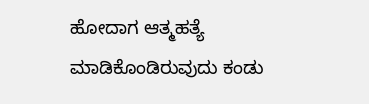ಹೋದಾಗ ಆತ್ಮಹತ್ಯೆ ಮಾಡಿಕೊಂಡಿರುವುದು ಕಂಡು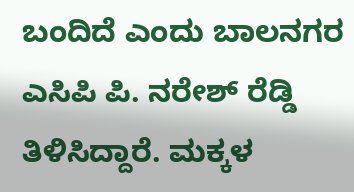ಬಂದಿದೆ ಎಂದು ಬಾಲನಗರ ಎಸಿಪಿ ಪಿ. ನರೇಶ್ ರೆಡ್ಡಿ ತಿಳಿಸಿದ್ದಾರೆ. ಮಕ್ಕಳ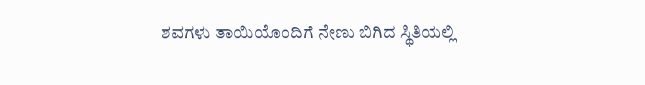ಶವಗಳು ತಾಯಿಯೊಂದಿಗೆ ನೇಣು ಬಿಗಿದ ಸ್ಥಿತಿಯಲ್ಲಿ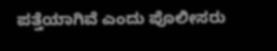ಪತ್ತೆಯಾಗಿವೆ ಎಂದು ಪೊಲೀಸರು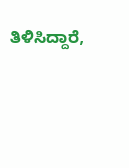ತಿಳಿಸಿದ್ದಾರೆ,